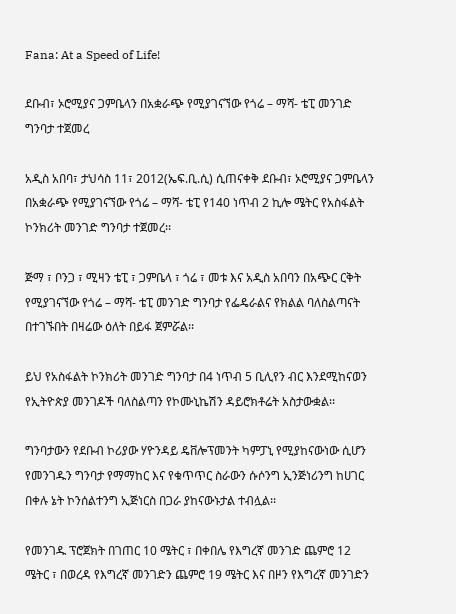Fana: At a Speed of Life!

ደቡብ፣ ኦሮሚያና ጋምቤላን በአቋራጭ የሚያገናኘው የጎሬ – ማሻ- ቴፒ መንገድ ግንባታ ተጀመረ

አዲስ አበባ፣ ታህሳስ 11፣ 2012(ኤፍ.ቢ.ሲ) ሲጠናቀቅ ደቡብ፣ ኦሮሚያና ጋምቤላን በአቋራጭ የሚያገናኘው የጎሬ – ማሻ- ቴፒ የ140 ነጥብ 2 ኪሎ ሜትር የአስፋልት ኮንክሪት መንገድ ግንባታ ተጀመረ፡፡

ጅማ ፣ ቦንጋ ፣ ሚዛን ቴፒ ፣ ጋምቤላ ፣ ጎሬ ፣ መቱ እና አዲስ አበባን በአጭር ርቅት የሚያገናኘው የጎሬ – ማሻ- ቴፒ መንገድ ግንባታ የፌዴራልና የክልል ባለስልጣናት በተገኙበት በዛሬው ዕለት በይፋ ጀምሯል፡፡

ይህ የአስፋልት ኮንክሪት መንገድ ግንባታ በ4 ነጥብ 5 ቢሊየን ብር እንደሚከናወን የኢትዮጵያ መንገዶች ባለስልጣን የኮሙኒኬሽን ዳይሮክቶሬት አስታውቋል፡፡

ግንባታውን የደቡብ ኮሪያው ሃዮንዳይ ዴቨሎፕመንት ካምፓኒ የሚያከናውነው ሲሆን የመንገዱን ግንባታ የማማከር እና የቁጥጥር ስራውን ሱሶንግ ኢንጅነሪንግ ከሀገር በቀሉ ኔት ኮንሰልተንግ ኢጅነርስ በጋራ ያከናውኑታል ተብሏል፡፡

የመንገዱ ፕሮጀክት በገጠር 10 ሜትር ፣ በቀበሌ የእግረኛ መንገድ ጨምሮ 12 ሜትር ፣ በወረዳ የእግረኛ መንገድን ጨምሮ 19 ሜትር እና በዞን የእግረኛ መንገድን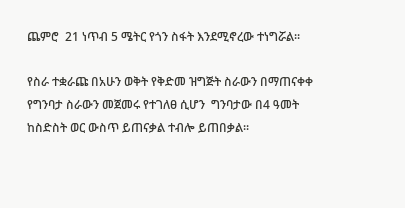ጨምሮ  21 ነጥብ 5 ሜትር የጎን ስፋት እንደሚኖረው ተነግሯል፡፡

የስራ ተቋራጩ በአሁን ወቅት የቅድመ ዝግጅት ስራውን በማጠናቀቀ የግንባታ ስራውን መጀመሩ የተገለፀ ሲሆን  ግንባታው በ4 ዓመት ከስድስት ወር ውስጥ ይጠናቃል ተብሎ ይጠበቃል፡፡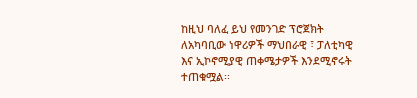ከዚህ ባለፈ ይህ የመንገድ ፕሮጀክት  ለአካባቢው ነዋሪዎች ማህበራዊ ፣ ፓለቲካዊ እና ኢኮኖሚያዊ ጠቀሜታዎች እንደሚኖሩት ተጠቁሟል፡፡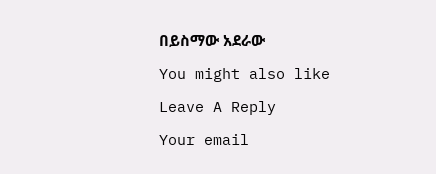በይስማው አደራው

You might also like

Leave A Reply

Your email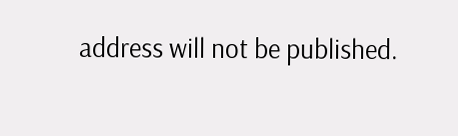address will not be published.